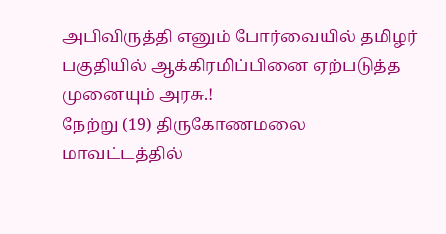அபிவிருத்தி எனும் போர்வையில் தமிழர் பகுதியில் ஆக்கிரமிப்பினை ஏற்படுத்த முனையும் அரசு.!
நேற்று (19) திருகோணமலை மாவட்டத்தில்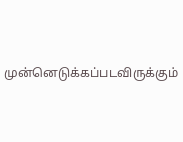முன்னெடுக்கப்படவிருக்கும்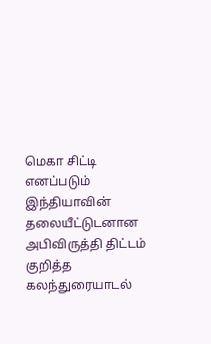மெகா சிட்டி எனப்படும் இந்தியாவின் தலையீட்டுடனான அபிவிருத்தி திட்டம் குறித்த கலந்துரையாடல்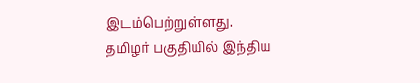இடம்பெற்றுள்ளது. தமிழர் பகுதியில் இந்திய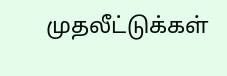முதலீட்டுக்கள்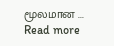மூலமான ...
Read more